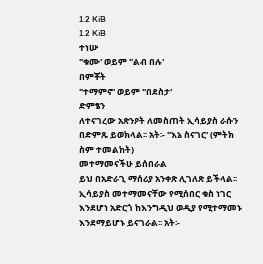1.2 KiB
1.2 KiB
ተነሡ
"ቁሙ' ወይም "ልብ በሉ'
በምቾት
"ተማምኖ' ወይም "በደስታ'
ድምፄን
ለተናገረው አጽንዖት ለመስጠት ኢሳይያስ ራሱን በድምጹ ይወክላል፡፡ አት፡- "እኔ ስናገር' (ምትክ ስም ተመልከት)
መተማመናችሁ ይሰበራል
ይህ በአድራጊ ማሰሪያ አንቀጽ ሊገለጽ ይችላል፡፡ ኢሳይያስ መተማመናቸው የሚሰበር ቁስ ነገር እንደሆነ አድርጎ ከእንግዲህ ወዲያ የሚተማመኑ እንደማይሆኑ ይናገራል፡፡ አት፡-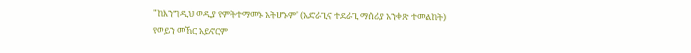"ከእንግዲህ ወዲያ የምትተማመኑ አትሆኑም' (አድራጊና ተደራጊ ማሰሪያ አንቀጽ ተመልከት)
የወይን መኸር አይኖርም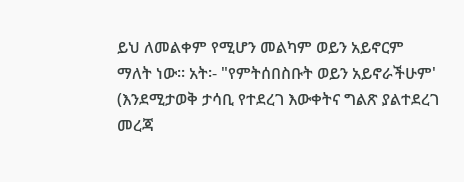ይህ ለመልቀም የሚሆን መልካም ወይን አይኖርም ማለት ነው፡፡ አት፡- "የምትሰበስቡት ወይን አይኖራችሁም' (እንደሚታወቅ ታሳቢ የተደረገ እውቀትና ግልጽ ያልተደረገ መረጃ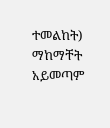ተመልከት)
ማከማቸት አይመጣም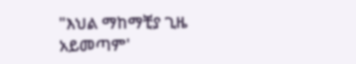"እህል ማከማቺያ ጊዜ አይመጣም'